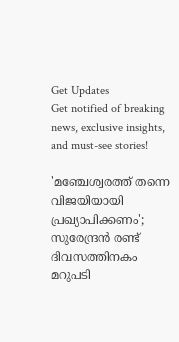Get Updates
Get notified of breaking news, exclusive insights, and must-see stories!

'മഞ്ചേശ്വരത്ത് തന്നെ വിജയിയായി പ്രഖ്യാപിക്കണം'; സുരേന്ദ്രന്‍ രണ്ട് ദിവസത്തിനകം മറുപടി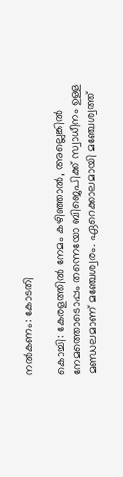നല്‍കണം: കോടതി

കൊച്ചി: കേരളത്തില്‍ നേമം കഴിഞ്ഞാല്‍, അല്ലെങ്കില്‍ നേമത്തൊടൊപ്പം തന്നെയോ ബിജെപിക്ക് സ്വാധീനം ഉള്ള മണ്ഡലമാണ് മഞ്ചേശ്വരം. ഏറെക്കാലമായി മഞ്ചേശ്വത്ത്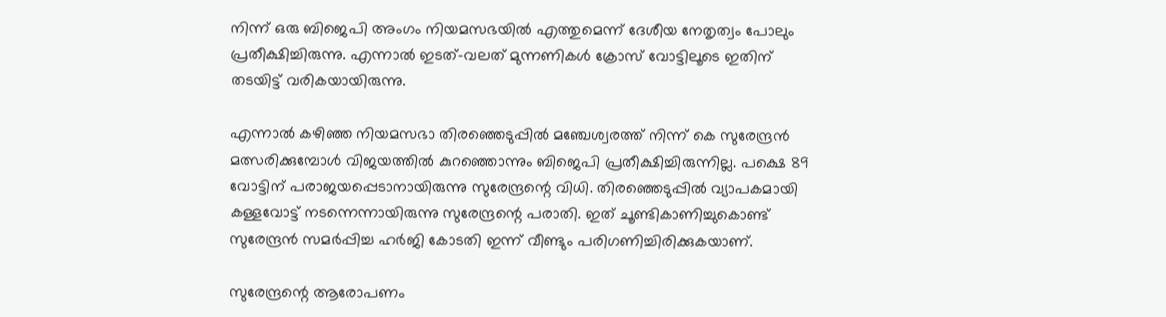നിന്ന് ഒരു ബിജെപി അംഗം നിയമസഭയില്‍ എത്തുമെന്ന് ദേശീയ നേതൃത്വം പോലും പ്രതീക്ഷിച്ചിരുന്നു. എന്നാല്‍ ഇടത്-വലത് മുന്നണികള്‍ ക്രോസ് വോട്ടിലൂടെ ഇതിന് തടയിട്ട് വരികയായിരുന്നു.

എന്നാല്‍ കഴിഞ്ഞ നിയമസഭാ തിരഞ്ഞെടുപ്പില്‍ മഞ്ചേശ്വരത്ത് നിന്ന് കെ സുരേന്ദ്രന്‍ മത്സരിക്കുമ്പോള്‍ വിജയത്തില്‍ കുറഞ്ഞൊന്നും ബിജെപി പ്രതീക്ഷിച്ചിരുന്നില്ല. പക്ഷെ 89 വോട്ടിന് പരാജയപ്പെടാനായിരുന്നു സുരേന്ദ്രന്റെ വിധി. തിരഞ്ഞെടുപ്പില്‍ വ്യാപകമായി കള്ളവോട്ട് നടന്നെന്നായിരുന്നു സുരേന്ദ്രന്റെ പരാതി. ഇത് ചൂണ്ടികാണിച്ചുകൊണ്ട് സുരേന്ദ്രന്‍ സമർപ്പിച്ച ഹർജി കോടതി ഇന്ന് വീണ്ടും പരിഗണിച്ചിരിക്കുകയാണ്.

സുരേന്ദ്രന്റെ ആരോപണം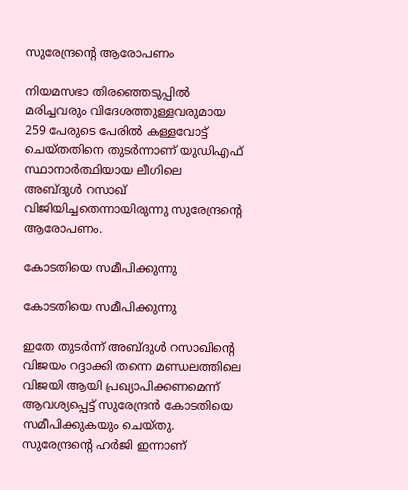സുരേന്ദ്രന്റെ ആരോപണം

നിയമസഭാ തിരഞ്ഞെടുപ്പില്‍ മരിച്ചവരും വിദേശത്തുള്ളവരുമായ 259 പേരുടെ പേരില്‍ കള്ളവോട്ട് ചെയ്തതിനെ തുടര്‍ന്നാണ് യുഡിഎഫ് സ്ഥാനാര്‍ത്ഥിയായ ലീഗിലെ അബ്ദുള്‍ റസാഖ് വിജിയിച്ചതെന്നായിരുന്നു സുരേന്ദ്രന്റെ ആരോപണം.

കോടതിയെ സമീപിക്കുന്നു

കോടതിയെ സമീപിക്കുന്നു

ഇതേ തുടര്‍ന്ന് അബ്ദുള്‍ റസാഖിന്റെ വിജയം റദ്ദാക്കി തന്നെ മണ്ഡലത്തിലെ വിജയി ആയി പ്രഖ്യാപിക്കണമെന്ന് ആവശ്യപ്പെട്ട് സുരേന്ദ്രന്‍ കോടതിയെ സമീപിക്കുകയും ചെയ്തു. സുരേന്ദ്രന്റെ ഹര്‍ജി ഇന്നാണ്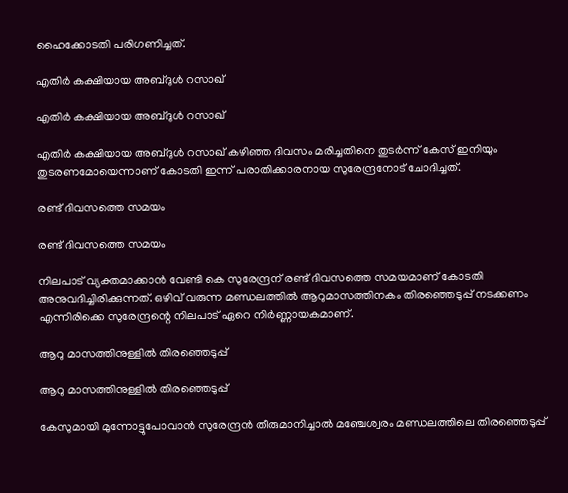ഹൈക്കോടതി പരിഗണിച്ചത്.

എതിര്‍ കക്ഷിയായ അബ്ദുള്‍ റസാഖ്

എതിര്‍ കക്ഷിയായ അബ്ദുള്‍ റസാഖ്

എതിര്‍ കക്ഷിയായ അബ്ദുള്‍ റസാഖ് കഴിഞ്ഞ ദിവസം മരിച്ചതിനെ തുടര്‍ന്ന് കേസ് ഇനിയും തുടരണമോയെന്നാണ് കോടതി ഇന്ന് പരാതിക്കാരനായ സുരേന്ദ്രനോട് ചോദിച്ചത്.

രണ്ട് ദിവസത്തെ സമയം

രണ്ട് ദിവസത്തെ സമയം

നിലപാട് വ്യക്തമാക്കാന്‍ വേണ്ടി കെ സുരേന്ദ്രന് രണ്ട് ദിവസത്തെ സമയമാണ് കോടതി അനുവദിച്ചിരിക്കുന്നത്. ഒഴിവ് വരുന്ന മണ്ഡലത്തില്‍ ആറുമാസത്തിനകം തിരഞ്ഞെടുപ്പ് നടക്കണം എന്നിരിക്കെ സുരേന്ദ്രന്റെ നിലപാട് ഏറെ നിര്‍ണ്ണായകമാണ്.

ആറു മാസത്തിനുള്ളില്‍ തിരഞ്ഞെടുപ്പ്

ആറു മാസത്തിനുള്ളില്‍ തിരഞ്ഞെടുപ്പ്

കേസുമായി മുന്നോട്ടുപോവാന്‍ സുരേന്ദ്രന്‍ തീരുമാനിച്ചാല്‍ മഞ്ചേശ്വരം മണ്ഡലത്തിലെ തിരഞ്ഞെടുപ്പ്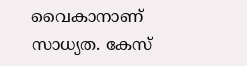വൈകാനാണ് സാധ്യത. കേസ്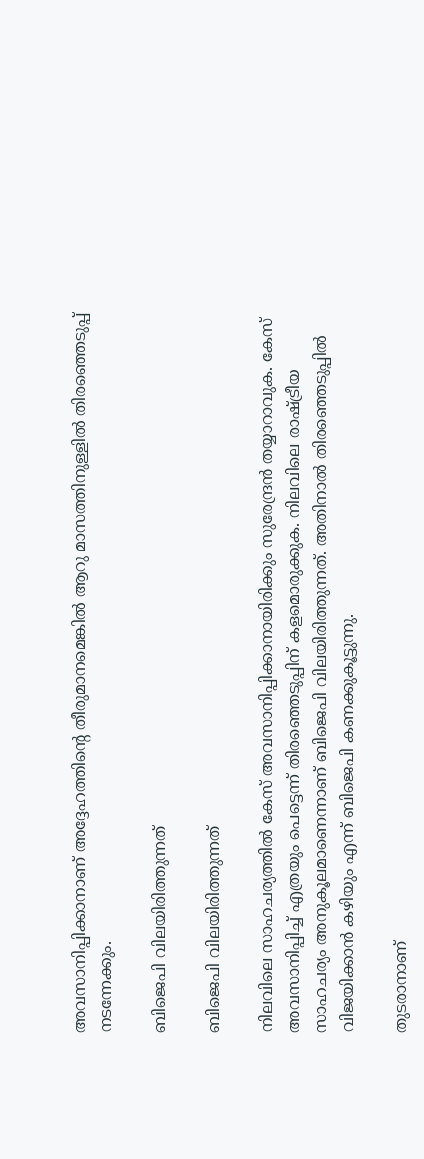അവസാനിപ്പിക്കാനാണ് അദ്ദേഹത്തിന്റെ തീരുമാനമെങ്കില്‍ ആറു മാസത്തിനുള്ളില്‍ തിരഞ്ഞെടുപ്പ് നടന്നേക്കും.

ബിജെപി വിലയിരിത്തുന്നത്

ബിജെപി വിലയിരിത്തുന്നത്

നിലവിലെ സാഹചര്യത്തില്‍ കേസ് അവസാനിപ്പിക്കാനായിരിക്കും സുരേന്ദ്രന്‍ തയ്യാറാവുക. കേസ് അവസാനിപ്പിച്ച് എത്രയും പെട്ടെന്ന് തിരഞ്ഞെടുപ്പിന് കളമൊരുക്കുക. നിലവിലെ രാഷ്ട്രീയ സാഹചര്യം അനുകൂലമാണെന്നാണ് ബിജെപി വിലയിരിത്തുന്നത്. അതിനാല്‍ തിരഞ്ഞെടുപ്പില്‍ വിജയിക്കാന്‍ കഴിയും എന്ന് ബിജെപി കണക്കുകൂട്ടുന്നു.

തുടരാനാണ്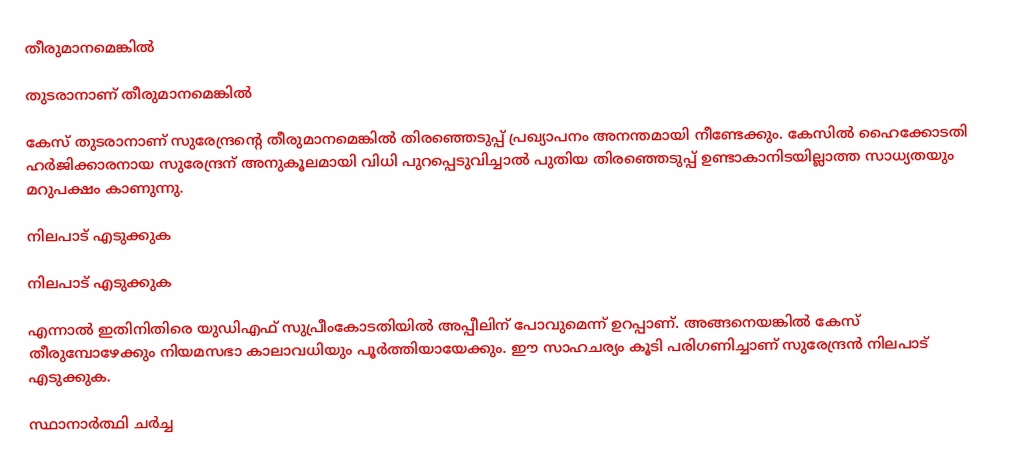തീരുമാനമെങ്കില്‍

തുടരാനാണ് തീരുമാനമെങ്കില്‍

കേസ് തുടരാനാണ് സുരേന്ദ്രന്റെ തീരുമാനമെങ്കില്‍ തിരഞ്ഞെടുപ്പ് പ്രഖ്യാപനം അനന്തമായി നീണ്ടേക്കും. കേസില്‍ ഹൈക്കോടതി ഹര്‍ജിക്കാരനായ സുരേന്ദ്രന് അനുകൂലമായി വിധി പുറപ്പെടുവിച്ചാല്‍ പുതിയ തിരഞ്ഞെടുപ്പ് ഉണ്ടാകാനിടയില്ലാത്ത സാധ്യതയും മറുപക്ഷം കാണുന്നു.

നിലപാട് എടുക്കുക

നിലപാട് എടുക്കുക

എന്നാല്‍ ഇതിനിതിരെ യുഡിഎഫ് സുപ്രീംകോടതിയില്‍ അപ്പീലിന് പോവുമെന്ന് ഉറപ്പാണ്. അങ്ങനെയങ്കില്‍ കേസ് തീരുമ്പോഴേക്കും നിയമസഭാ കാലാവധിയും പൂര്‍ത്തിയായേക്കും. ഈ സാഹചര്യം കൂടി പരിഗണിച്ചാണ് സുരേന്ദ്രന്‍ നിലപാട് എടുക്കുക.

സ്ഥാനാര്‍ത്ഥി ചര്‍ച്ച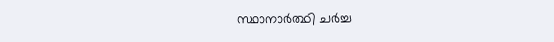സ്ഥാനാര്‍ത്ഥി ചര്‍ച്ച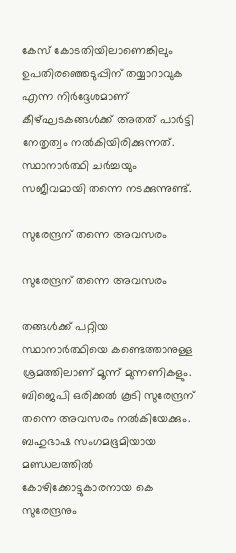കേസ് കോടതിയിലാണെങ്കിലും ഉപതിരഞ്ഞെടുപ്പിന് തയ്യാറാവുക എന്ന നിര്‍ദ്ദേശമാണ് കീഴ്ഘടകങ്ങള്‍ക്ക് അതത് പാര്‍ട്ടി നേതൃത്വം നല്‍കിയിരിക്കുന്നത്. സ്ഥാനാര്‍ത്ഥി ചര്‍ച്ചയും സജീവമായി തന്നെ നടക്കുന്നുണ്ട്.

സുരേന്ദ്രന് തന്നെ അവസരം

സുരേന്ദ്രന് തന്നെ അവസരം

തങ്ങള്‍ക്ക് പറ്റിയ സ്ഥാനാര്‍ത്ഥിയെ കണ്ടെത്താനുള്ള ശ്രമത്തിലാണ് മൂന്ന് മുന്നണികളും. ബിജെപി ഒരിക്കല്‍ കൂടി സുരേന്ദ്രന് തന്നെ അവസരം നല്‍കിയേക്കും. ബഹുഭാഷ സംഗമഭൂമിയായ മണ്ഡലത്തില്‍ കോഴിക്കോട്ടുകാരനായ കെ സുരേന്ദ്രനും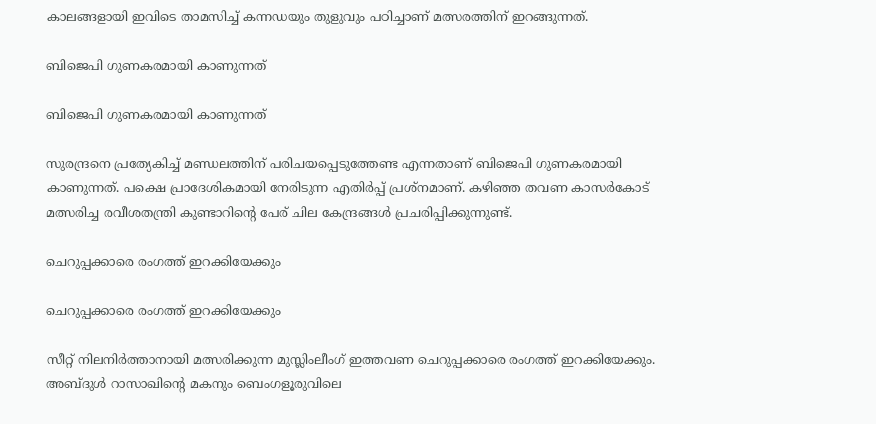കാലങ്ങളായി ഇവിടെ താമസിച്ച് കന്നഡയും തുളുവും പഠിച്ചാണ് മത്സരത്തിന് ഇറങ്ങുന്നത്.

ബിജെപി ഗുണകരമായി കാണുന്നത്

ബിജെപി ഗുണകരമായി കാണുന്നത്

സുരന്ദ്രനെ പ്രത്യേകിച്ച് മണ്ഡലത്തിന് പരിചയപ്പെടുത്തേണ്ട എന്നതാണ് ബിജെപി ഗുണകരമായി കാണുന്നത്. പക്ഷെ പ്രാദേശികമായി നേരിടുന്ന എതിര്‍പ്പ് പ്രശ്‌നമാണ്. കഴിഞ്ഞ തവണ കാസര്‍കോട് മത്സരിച്ച രവീശതന്ത്രി കുണ്ടാറിന്റെ പേര് ചില കേന്ദ്രങ്ങള്‍ പ്രചരിപ്പിക്കുന്നുണ്ട്.

ചെറുപ്പക്കാരെ രംഗത്ത് ഇറക്കിയേക്കും

ചെറുപ്പക്കാരെ രംഗത്ത് ഇറക്കിയേക്കും

സീറ്റ് നിലനിര്‍ത്താനായി മത്സരിക്കുന്ന മുസ്ലിംലീംഗ് ഇത്തവണ ചെറുപ്പക്കാരെ രംഗത്ത് ഇറക്കിയേക്കും. അബ്ദുള്‍ റാസാഖിന്റെ മകനും ബെംഗളൂരുവിലെ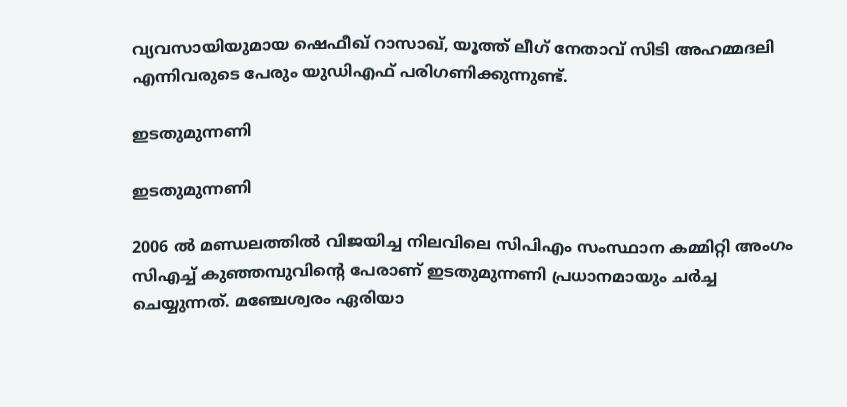വ്യവസായിയുമായ ഷെഫീഖ് റാസാഖ്, യൂത്ത് ലീഗ് നേതാവ് സിടി അഹമ്മദലി എന്നിവരുടെ പേരും യുഡിഎഫ് പരിഗണിക്കുന്നുണ്ട്.

ഇടതുമുന്നണി

ഇടതുമുന്നണി

2006 ല്‍ മണ്ഡലത്തില്‍ വിജയിച്ച നിലവിലെ സിപിഎം സംസ്ഥാന കമ്മിറ്റി അംഗം സിഎച്ച് കുഞ്ഞമ്പുവിന്റെ പേരാണ് ഇടതുമുന്നണി പ്രധാനമായും ചര്‍ച്ച ചെയ്യുന്നത്. മഞ്ചേശ്വരം ഏരിയാ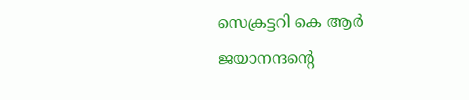സെക്രട്ടറി കെ ആര്‍ ജയാനന്ദന്റെ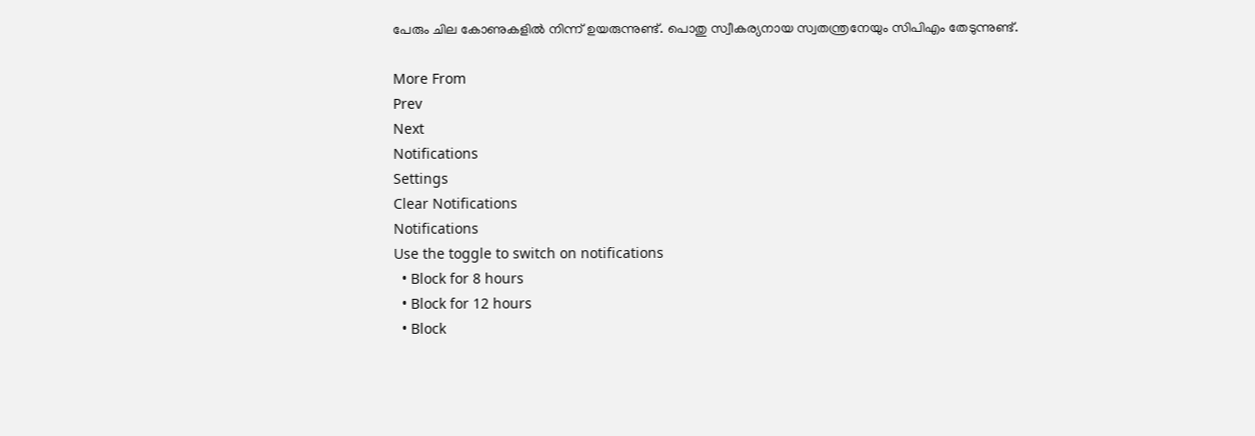പേരും ചില കോണുകളില്‍ നിന്ന് ഉയരുന്നുണ്ട്. പൊതു സ്വീകര്യനായ സ്വതന്ത്രനേയും സിപിഎം തേടുന്നുണ്ട്.

More From
Prev
Next
Notifications
Settings
Clear Notifications
Notifications
Use the toggle to switch on notifications
  • Block for 8 hours
  • Block for 12 hours
  • Block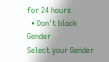for 24 hours
  • Don't block
Gender
Select your Gender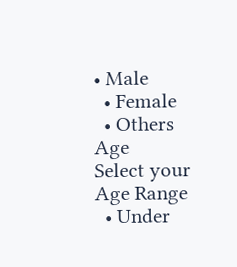• Male
  • Female
  • Others
Age
Select your Age Range
  • Under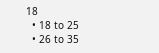18
  • 18 to 25
  • 26 to 35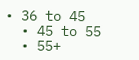• 36 to 45
  • 45 to 55
  • 55+